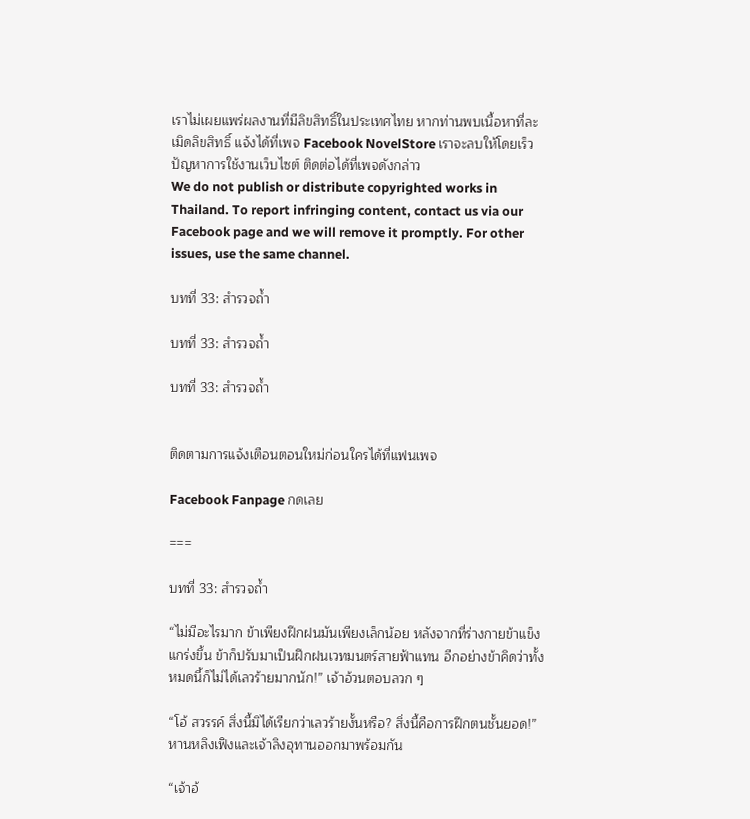เราไม่เผยแพร่ผลงานที่มีลิขสิทธิ์ในประเทศไทย หากท่านพบเนื้อหาที่ละเมิดลิขสิทธิ์ แจ้งได้ที่เพจ Facebook NovelStore เราจะลบให้โดยเร็ว
ปัญหาการใช้งานเว็บไซต์ ติดต่อได้ที่เพจดังกล่าว
We do not publish or distribute copyrighted works in Thailand. To report infringing content, contact us via our Facebook page and we will remove it promptly. For other issues, use the same channel.

บทที่ 33: สำรวจถ้ำ

บทที่ 33: สำรวจถ้ำ

บทที่ 33: สำรวจถ้ำ


ติดตามการแจ้งเตือนตอนใหม่ก่อนใครได้ที่แฟนเพจ

Facebook Fanpage กดเลย

===

บทที่ 33: สำรวจถ้ำ

“ไม่มีอะไรมาก ข้าเพียงฝึกฝนมันเพียงเล็กน้อย หลังจากที่ร่างกายข้าแข็งแกร่งขึ้น ข้าก็ปรับมาเป็นฝึกฝนเวทมนตร์สายฟ้าแทน อีกอย่างข้าคิดว่าทั้งหมดนี้ก็ไม่ได้เลวร้ายมากนัก!” เจ้าอ้วนตอบลวก ๆ

“โอ้ สวรรค์ สิ่งนี้มิได้เรียกว่าเลวร้ายงั้นหรือ? สิ่งนี้คือการฝึกตนชั้นยอด!” หานหลิงเฟิงและเจ้าลิงอุทานออกมาพร้อมกัน

“เจ้าอ้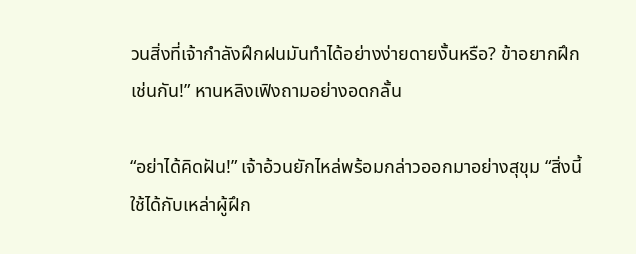วนสิ่งที่เจ้ากำลังฝึกฝนมันทำได้อย่างง่ายดายงั้นหรือ? ข้าอยากฝึกเช่นกัน!” หานหลิงเฟิงถามอย่างอดกลั้น

“อย่าได้คิดฝัน!” เจ้าอ้วนยักไหล่พร้อมกล่าวออกมาอย่างสุขุม “สิ่งนี้ใช้ได้กับเหล่าผู้ฝึก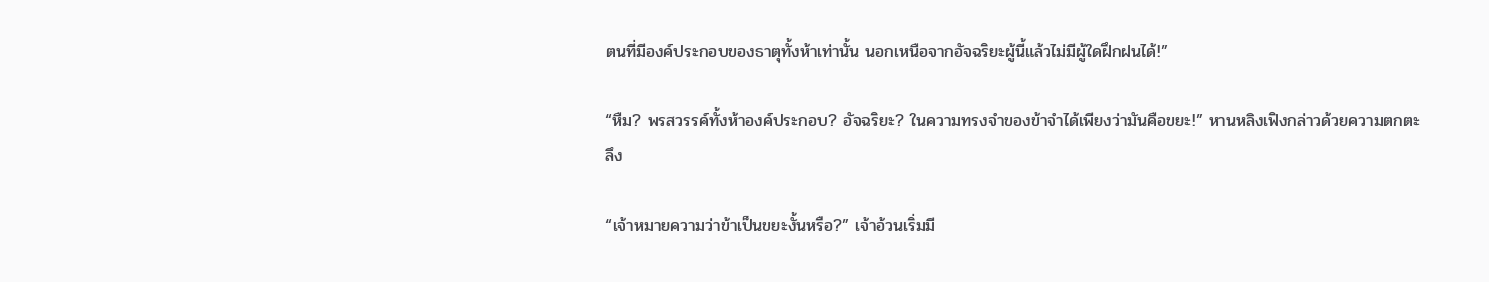ตนที่มีองค์ประกอบของธาตุทั้งห้าเท่านั้น นอกเหนือจากอัจฉริยะผู้นี้แล้วไม่มีผู้ใดฝึกฝนได้!”

“หืม? พรสวรรค์ทั้งห้าองค์ประกอบ? อัจฉริยะ? ในความทรงจำของข้าจำได้เพียงว่ามันคือขยะ!” หานหลิงเฟิงกล่าวด้วยความตกตะลึง

“เจ้าหมายความว่าข้าเป็นขยะงั้นหรือ?” เจ้าอ้วนเริ่มมี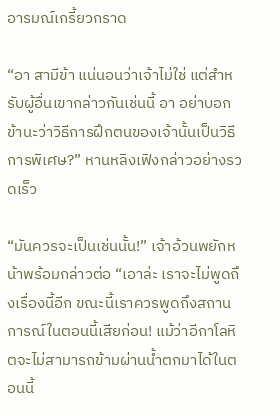อารมณ์เกรี้ยวกราด

“อา สามีข้า แน่นอนว่าเจ้าไม่ใช่ แต่สำหรับผู้อื่นเขากล่าวกันเช่นนี้ อา อย่าบอกข้านะว่าวิธีการฝึกตนของเจ้านั้นเป็นวิธีการพิเศษ?” หานหลิงเฟิงกล่าวอย่างรวดเร็ว

“มันควรจะเป็นเช่นนั้น!” เจ้าอ้วนพยักหน้าพร้อมกล่าวต่อ “เอาล่ะ เราจะไม่พูดถึงเรื่องนี้อีก ขณะนี้เราควรพูดถึงสถานการณ์ในตอนนี้เสียก่อน! แม้ว่าอีกาโลหิตจะไม่สามารถข้ามผ่านน้ำตกมาได้ในตอนนี้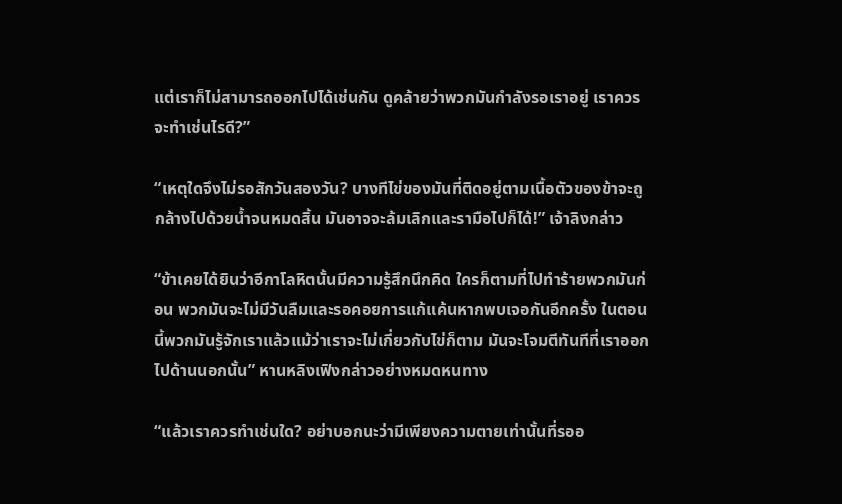แต่เราก็ไม่สามารถออกไปได้เช่นกัน ดูคล้ายว่าพวกมันกำลังรอเราอยู่ เราควรจะทำเช่นไรดี?”

“เหตุใดจึงไม่รอสักวันสองวัน? บางทีไข่ของมันที่ติดอยู่ตามเนื้อตัวของข้าจะถูกล้างไปด้วยน้ำจนหมดสิ้น มันอาจจะล้มเลิกและรามือไปก็ได้!” เจ้าลิงกล่าว

“ข้าเคยได้ยินว่าอีกาโลหิตนั้นมีความรู้สึกนึกคิด ใครก็ตามที่ไปทำร้ายพวกมันก่อน พวกมันจะไม่มีวันลืมและรอคอยการแก้แค้นหากพบเจอกันอีกครั้ง ในตอนนี้พวกมันรู้จักเราแล้วแม้ว่าเราจะไม่เกี่ยวกับไข่ก็ตาม มันจะโจมตีทันทีที่เราออกไปด้านนอกนั้น” หานหลิงเฟิงกล่าวอย่างหมดหนทาง

“แล้วเราควรทำเช่นใด? อย่าบอกนะว่ามีเพียงความตายเท่านั้นที่รออ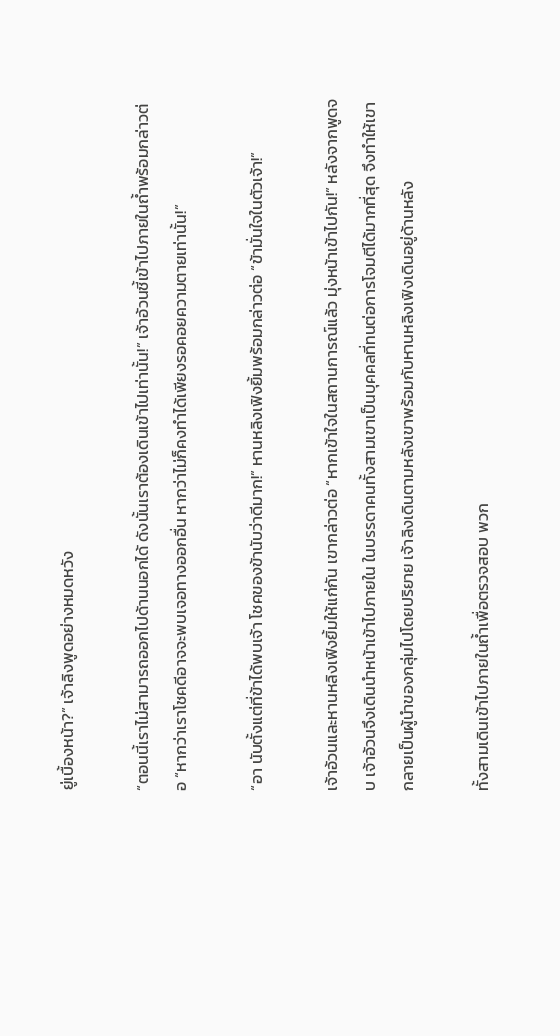ยู่เบื้องหน้า?” เจ้าลิงพูดอย่างหมดหวัง

“ตอนนี้เราไม่สามารถออกไปด้านนอกได้ ดังนั้นเราต้องเดินเข้าไปเท่านั้น!” เจ้าอ้วนชี้เข้าไปภายในถ้ำพร้อมกล่าวต่อ “หากว่าเราโชคดีอาจจะพบเจอทางออกอื่น หากว่าไม่ก็คงทำได้เพียงรอคอยความตายเท่านั้น!”

“อา นับตั้งแต่ที่ข้าได้พบเจ้า โชคของข้านับว่าดีมาก!” หานหลิงเฟิงยิ้มพร้อมกล่าวต่อ “ข้ามั่นใจในตัวเจ้า!”

เจ้าอ้วนและหานหลิงเฟิงยิ้มให้แก่กัน เขากล่าวต่อ “หากเข้าใจในสถานการณ์แล้ว มุ่งหน้าเข้าไปกัน!” หลังจากพูดจบ เจ้าอ้วนจึงเดินนำหน้าเข้าไปภายใน ในบรรดาคนทั้งสามเขาเป็นบุคคลที่ทนต่อการโจมตีได้มากที่สุด จึงทำให้เขากลายเป็นผู้นำของกลุ่มไปโดยปริยาย เจ้าลิงเดินตามหลังเขาพร้อมกับหานหลิงเฟิงเดินอยู่ด้านหลัง

ทั้งสามเดินเข้าไปภายในถ้ำเพื่อตรวจสอบ พวก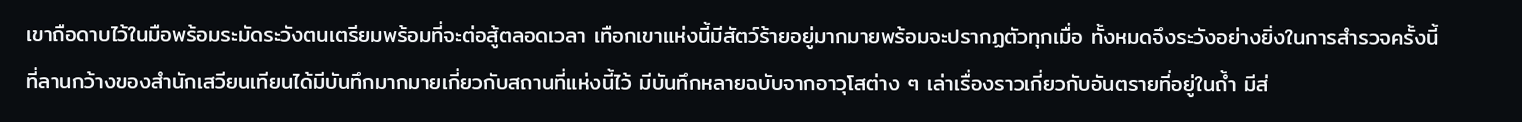เขาถือดาบไว้ในมือพร้อมระมัดระวังตนเตรียมพร้อมที่จะต่อสู้ตลอดเวลา เทือกเขาแห่งนี้มีสัตว์ร้ายอยู่มากมายพร้อมจะปรากฏตัวทุกเมื่อ ทั้งหมดจึงระวังอย่างยิ่งในการสำรวจครั้งนี้ ที่ลานกว้างของสำนักเสวียนเทียนได้มีบันทึกมากมายเกี่ยวกับสถานที่แห่งนี้ไว้ มีบันทึกหลายฉบับจากอาวุโสต่าง ๆ เล่าเรื่องราวเกี่ยวกับอันตรายที่อยู่ในถ้ำ มีส่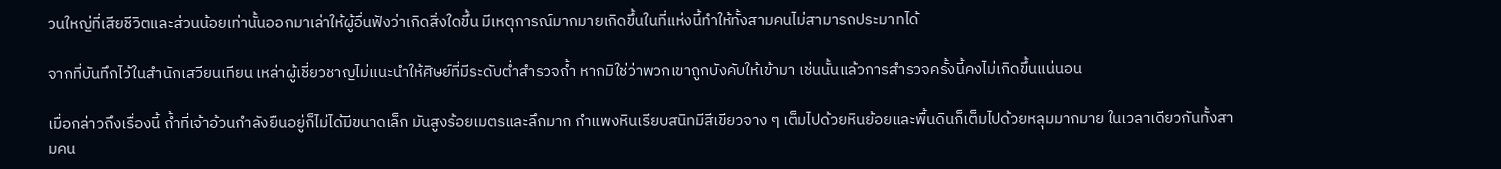วนใหญ่ที่เสียชีวิตและส่วนน้อยเท่านั้นออกมาเล่าให้ผู้อื่นฟังว่าเกิดสิ่งใดขึ้น มีเหตุการณ์มากมายเกิดขึ้นในที่แห่งนี้ทำให้ทั้งสามคนไม่สามารถประมาทได้

จากที่บันทึกไว้ในสำนักเสวียนเทียน เหล่าผู้เชี่ยวชาญไม่แนะนำให้ศิษย์ที่มีระดับต่ำสำรวจถ้ำ หากมิใช่ว่าพวกเขาถูกบังคับให้เข้ามา เช่นนั้นแล้วการสำรวจครั้งนี้คงไม่เกิดขึ้นแน่นอน

เมื่อกล่าวถึงเรื่องนี้ ถ้ำที่เจ้าอ้วนกำลังยืนอยู่ก็ไม่ได้มีขนาดเล็ก มันสูงร้อยเมตรและลึกมาก กำแพงหินเรียบสนิทมีสีเขียวจาง ๆ เต็มไปด้วยหินย้อยและพื้นดินก็เต็มไปด้วยหลุมมากมาย ในเวลาเดียวกันทั้งสามคน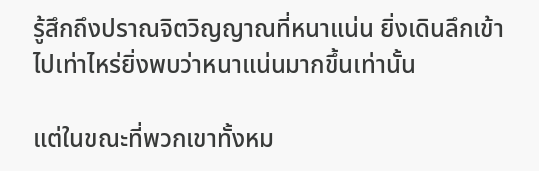รู้สึกถึงปราณจิตวิญญาณที่หนาแน่น ยิ่งเดินลึกเข้าไปเท่าไหร่ยิ่งพบว่าหนาแน่นมากขึ้นเท่านั้น

แต่ในขณะที่พวกเขาทั้งหม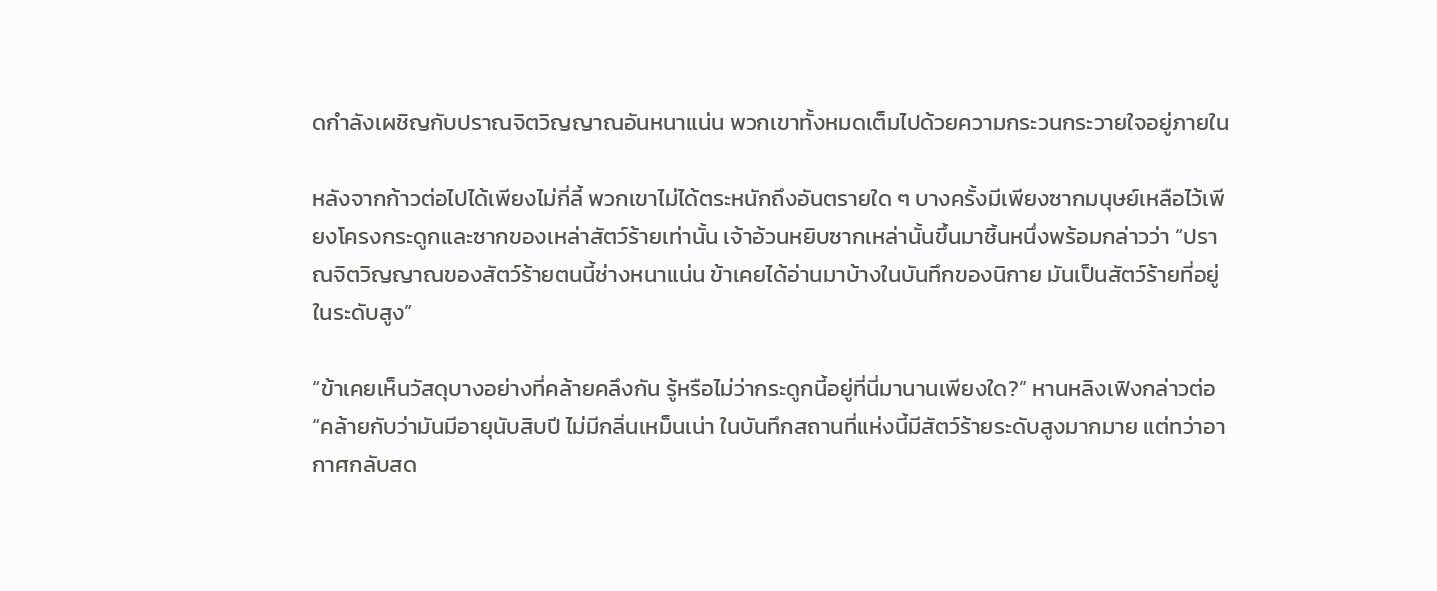ดกำลังเผชิญกับปราณจิตวิญญาณอันหนาแน่น พวกเขาทั้งหมดเต็มไปด้วยความกระวนกระวายใจอยู่ภายใน

หลังจากก้าวต่อไปได้เพียงไม่กี่ลี้ พวกเขาไม่ได้ตระหนักถึงอันตรายใด ๆ บางครั้งมีเพียงซากมนุษย์เหลือไว้เพียงโครงกระดูกและซากของเหล่าสัตว์ร้ายเท่านั้น เจ้าอ้วนหยิบซากเหล่านั้นขึ้นมาชิ้นหนึ่งพร้อมกล่าวว่า “ปราณจิตวิญญาณของสัตว์ร้ายตนนี้ช่างหนาแน่น ข้าเคยได้อ่านมาบ้างในบันทึกของนิกาย มันเป็นสัตว์ร้ายที่อยู่ในระดับสูง”

“ข้าเคยเห็นวัสดุบางอย่างที่คล้ายคลึงกัน รู้หรือไม่ว่ากระดูกนี้อยู่ที่นี่มานานเพียงใด?” หานหลิงเฟิงกล่าวต่อ “คล้ายกับว่ามันมีอายุนับสิบปี ไม่มีกลิ่นเหม็นเน่า ในบันทึกสถานที่แห่งนี้มีสัตว์ร้ายระดับสูงมากมาย แต่ทว่าอากาศกลับสด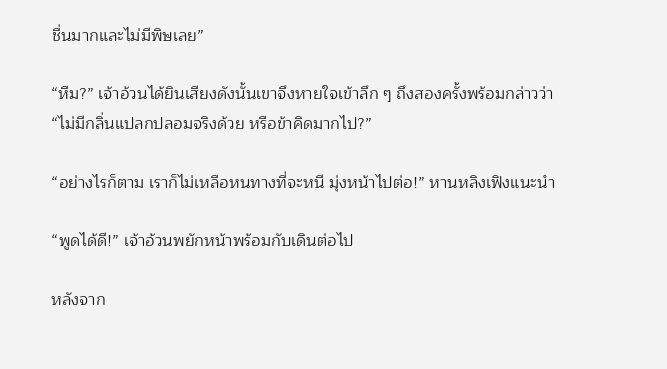ชื่นมากและไม่มีพิษเลย”

“หืม?” เจ้าอ้วนได้ยินเสียงดังนั้นเขาจึงหายใจเข้าลึก ๆ ถึงสองครั้งพร้อมกล่าวว่า “ไม่มีกลิ่นแปลกปลอมจริงด้วย หรือข้าคิดมากไป?”

“อย่างไรก็ตาม เราก็ไม่เหลือหนทางที่จะหนี มุ่งหน้าไปต่อ!” หานหลิงเฟิงแนะนำ

“พูดได้ดี!” เจ้าอ้วนพยักหน้าพร้อมกับเดินต่อไป

หลังจาก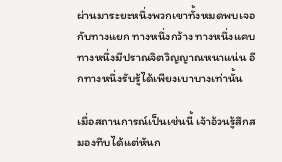ผ่านมาระยะหนึ่งพวกเขาทั้งหมดพบเจอกับทางแยก ทางหนึ่งกว้าง ทางหนึ่งแคบ ทางหนึ่งมีปราณจิตวิญญาณหนาแน่น อีกทางหนึ่งรับรู้ได้เพียงเบาบางเท่านั้น

เมื่อสถานการณ์เป็นเช่นนี้ เจ้าอ้วนรู้สึกสมองทึบได้แต่หันก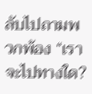ลับไปถามพวกพ้อง “เราจะไปทางใด?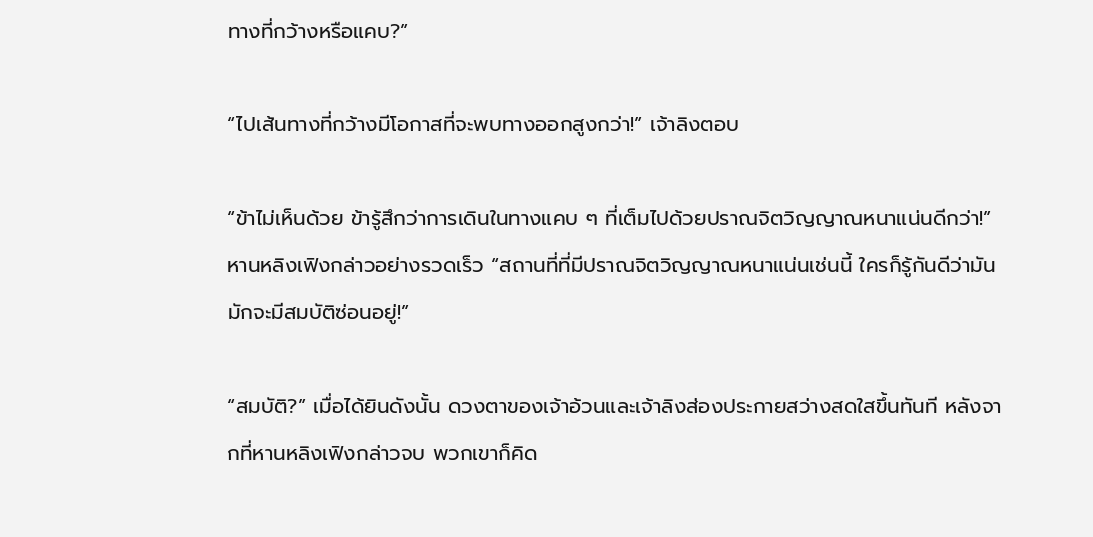ทางที่กว้างหรือแคบ?”

“ไปเส้นทางที่กว้างมีโอกาสที่จะพบทางออกสูงกว่า!” เจ้าลิงตอบ

“ข้าไม่เห็นด้วย ข้ารู้สึกว่าการเดินในทางแคบ ๆ ที่เต็มไปด้วยปราณจิตวิญญาณหนาแน่นดีกว่า!” หานหลิงเฟิงกล่าวอย่างรวดเร็ว “สถานที่ที่มีปราณจิตวิญญาณหนาแน่นเช่นนี้ ใครก็รู้กันดีว่ามันมักจะมีสมบัติซ่อนอยู่!”

“สมบัติ?” เมื่อได้ยินดังนั้น ดวงตาของเจ้าอ้วนและเจ้าลิงส่องประกายสว่างสดใสขึ้นทันที หลังจากที่หานหลิงเฟิงกล่าวจบ พวกเขาก็คิด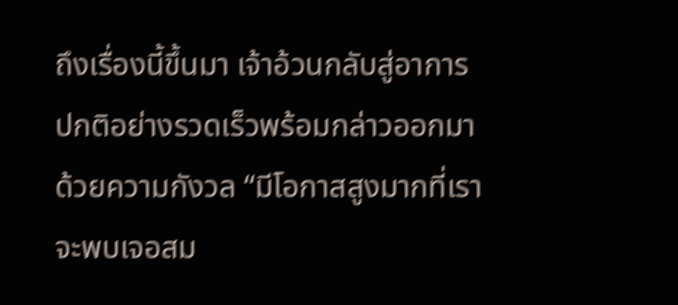ถึงเรื่องนี้ขึ้นมา เจ้าอ้วนกลับสู่อาการปกติอย่างรวดเร็วพร้อมกล่าวออกมาด้วยความกังวล “มีโอกาสสูงมากที่เราจะพบเจอสม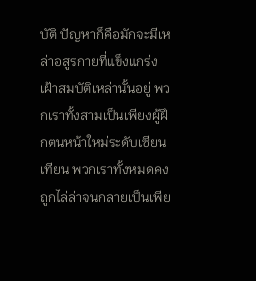บัติ ปัญหาก็คือมักจะมีเหล่าอสูรกายที่แข็งแกร่งเฝ้าสมบัติเหล่านั้นอยู่ พวกเราทั้งสามเป็นเพียงผู้ฝึกตนหน้าใหม่ระดับเซียนเทียน พวกเราทั้งหมดคงถูกไล่ล่าจนกลายเป็นเพีย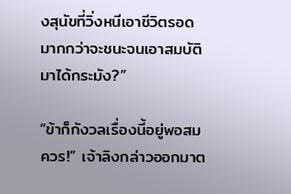งสุนัขที่วิ่งหนีเอาชีวิตรอดมากกว่าจะชนะจนเอาสมบัติมาได้กระมัง?”

“ข้าก็กังวลเรื่องนี้อยู่พอสมควร!” เจ้าลิงกล่าวออกมาต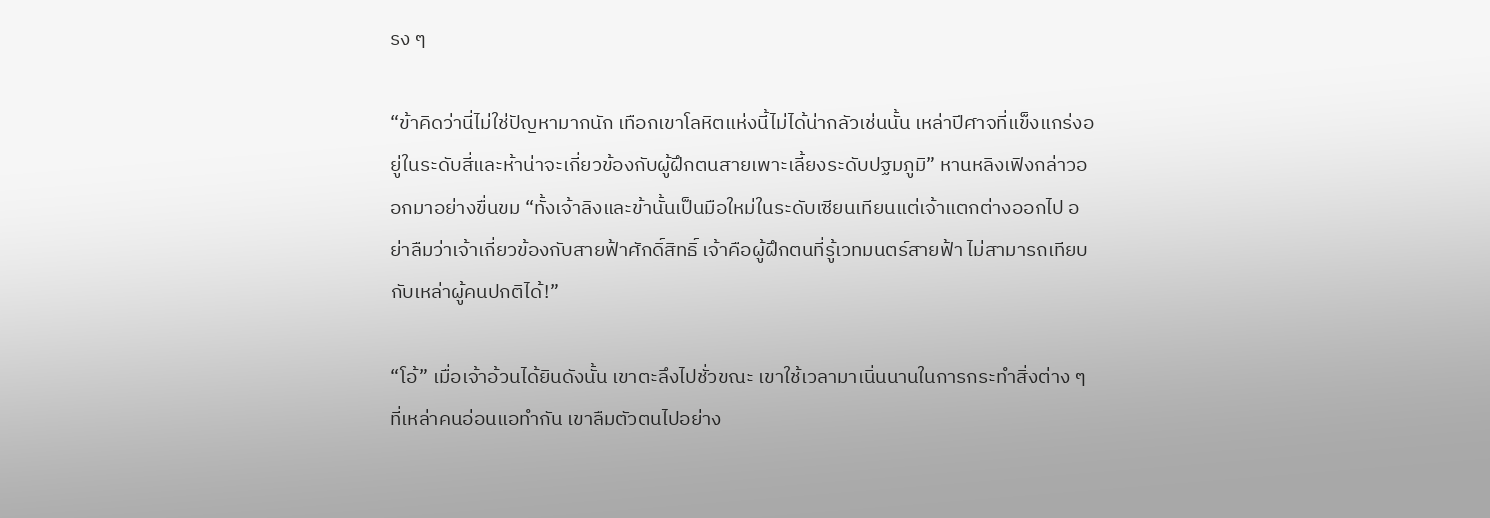รง ๆ

“ข้าคิดว่านี่ไม่ใช่ปัญหามากนัก เทือกเขาโลหิตแห่งนี้ไม่ได้น่ากลัวเช่นนั้น เหล่าปีศาจที่แข็งแกร่งอยู่ในระดับสี่และห้าน่าจะเกี่ยวข้องกับผู้ฝึกตนสายเพาะเลี้ยงระดับปฐมภูมิ” หานหลิงเฟิงกล่าวออกมาอย่างขื่นขม “ทั้งเจ้าลิงและข้านั้นเป็นมือใหม่ในระดับเซียนเทียนแต่เจ้าแตกต่างออกไป อย่าลืมว่าเจ้าเกี่ยวข้องกับสายฟ้าศักดิ์สิทธิ์ เจ้าคือผู้ฝึกตนที่รู้เวทมนตร์สายฟ้า ไม่สามารถเทียบกับเหล่าผู้คนปกติได้!”

“โอ้” เมื่อเจ้าอ้วนได้ยินดังนั้น เขาตะลึงไปชั่วขณะ เขาใช้เวลามาเนิ่นนานในการกระทำสิ่งต่าง ๆ ที่เหล่าคนอ่อนแอทำกัน เขาลืมตัวตนไปอย่าง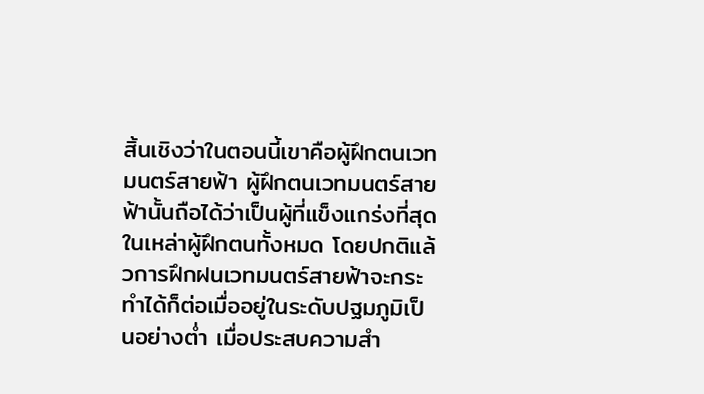สิ้นเชิงว่าในตอนนี้เขาคือผู้ฝึกตนเวทมนตร์สายฟ้า ผู้ฝึกตนเวทมนตร์สายฟ้านั้นถือได้ว่าเป็นผู้ที่แข็งแกร่งที่สุดในเหล่าผู้ฝึกตนทั้งหมด โดยปกติแล้วการฝึกฝนเวทมนตร์สายฟ้าจะกระทำได้ก็ต่อเมื่ออยู่ในระดับปฐมภูมิเป็นอย่างต่ำ เมื่อประสบความสำ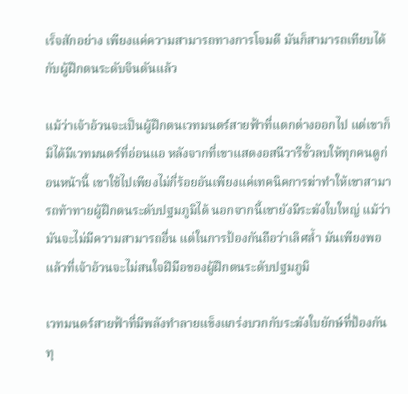เร็จสักอย่าง เพียงแค่ความสามารถทางการโจมตี มันก็สามารถเทียบได้กับผู้ฝึกตนระดับจินตันแล้ว

แม้ว่าเจ้าอ้วนจะเป็นผู้ฝึกตนเวทมนตร์สายฟ้าที่แตกต่างออกไป แต่เขาก็มิได้มีเวทมนตร์ที่อ่อนแอ หลังจากที่เขาแสดงอสนีวารีขั้วลบให้ทุกคนดูก่อนหน้านี้ เขาใช้ไปเพียงไม่กี่ร้อยอันเพียงแค่เทคนิคการฆ่าทำให้เขาสามารถท้าทายผู้ฝึกตนระดับปฐมภูมิได้ นอกจากนี้เขายังมีระฆังใบใหญ่ แม้ว่ามันจะไม่มีความสามารถอื่น แต่ในการป้องกันถือว่าเลิศล้ำ มันเพียงพอแล้วที่เจ้าอ้วนจะไม่สนใจฝีมือของผู้ฝึกตนระดับปฐมภูมิ

เวทมนตร์สายฟ้าที่มีพลังทำลายแข็งแกร่งบวกกับระฆังใบยักษ์ที่ป้องกันทุ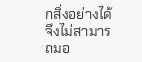กสิ่งอย่างได้ จึงไม่สามารถมอ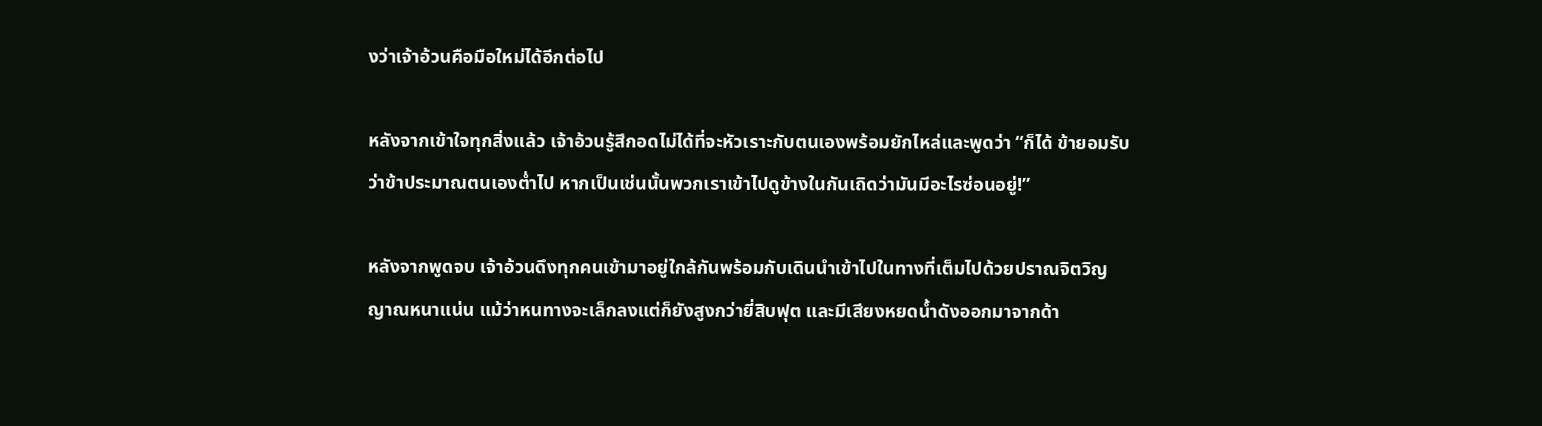งว่าเจ้าอ้วนคือมือใหม่ได้อีกต่อไป

หลังจากเข้าใจทุกสิ่งแล้ว เจ้าอ้วนรู้สึกอดไม่ได้ที่จะหัวเราะกับตนเองพร้อมยักไหล่และพูดว่า “ก็ได้ ข้ายอมรับว่าข้าประมาณตนเองต่ำไป หากเป็นเช่นนั้นพวกเราเข้าไปดูข้างในกันเถิดว่ามันมีอะไรซ่อนอยู่!”

หลังจากพูดจบ เจ้าอ้วนดึงทุกคนเข้ามาอยู่ใกล้กันพร้อมกับเดินนำเข้าไปในทางที่เต็มไปด้วยปราณจิตวิญญาณหนาแน่น แม้ว่าหนทางจะเล็กลงแต่ก็ยังสูงกว่ายี่สิบฟุต และมีเสียงหยดน้ำดังออกมาจากด้า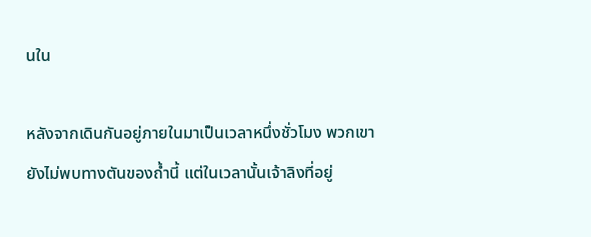นใน

หลังจากเดินกันอยู่ภายในมาเป็นเวลาหนึ่งชั่วโมง พวกเขายังไม่พบทางตันของถ้ำนี้ แต่ในเวลานั้นเจ้าลิงที่อยู่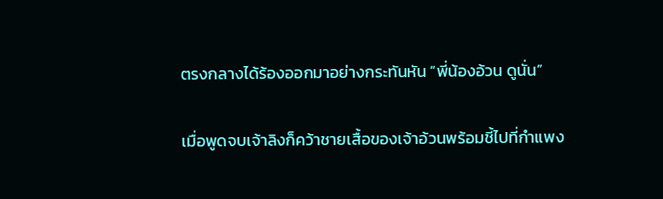ตรงกลางได้ร้องออกมาอย่างกระทันหัน “พี่น้องอ้วน ดูนั่น”

เมื่อพูดจบเจ้าลิงก็คว้าชายเสื้อของเจ้าอ้วนพร้อมชี้ไปที่กำแพง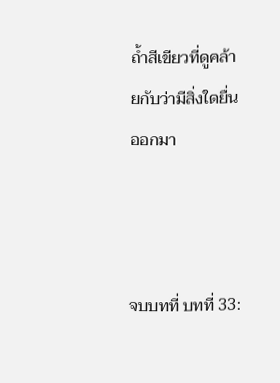ถ้ำสีเขียวที่ดูคล้ายกับว่ามีสิ่งใดยื่นออกมา



จบบทที่ บทที่ 33: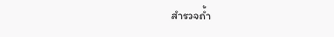สำรวจถ้ำ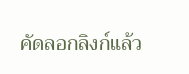คัดลอกลิงก์แล้ว